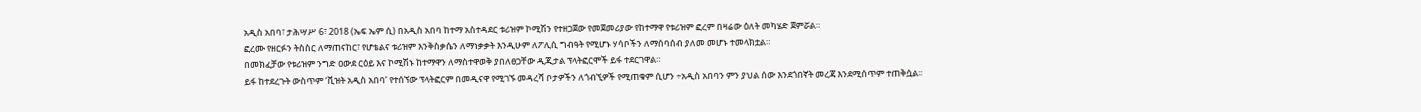አዲስ አበባ፣ ታሕሣሥ 6፣ 2018 (ኤፍ ኤም ሲ) በአዲስ አበባ ከተማ አስተዳደር ቱሪዝም ኮሚሽን የተዘጋጀው የመጀመሪያው የከተማዋ የቱሪዝም ፎረም በዛሬው ዕለት መካሄድ ጀምሯል።
ፎረሙ የዘርፉን ትስስር ለማጠናከር፣ የሆቴልና ቱሪዝም እንቅስቃሴን ለማነቃቃት እንዲሁም ለፖሊሲ ግብዓት የሚሆኑ ሃሳቦችን ለማሰባሰብ ያለመ መሆኑ ተመላክቷል።
በመክፈቻው የቱሪዝም ንግድ ዐውደ ርዕይ እና ኮሚሽኑ ከተማዋን ለማስተዋወቅ ያበለፀጋቸው ዲጂታል ፕላትፎርሞች ይፋ ተደርገዋል።
ይፋ ከተደረጉት ውስጥም ‘ቪዝት አዲስ አበባ’ የተሰኘው ፕላትፎርም በመዲናዋ የሚገኙ መዳረሻ ቦታዎችን ለጎብኚዎች የሚጠቁም ሲሆን ÷አዲስ አበባን ምን ያህል ሰው እንደጎበኛት መረጃ እንደሚሰጥም ተጠቅሷል፡፡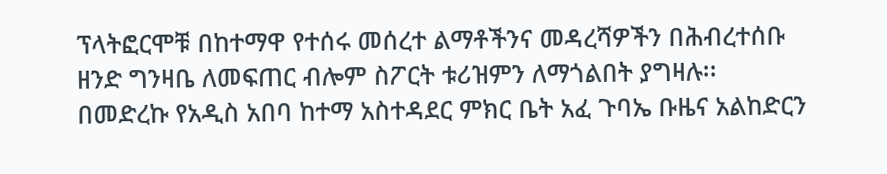ፕላትፎርሞቹ በከተማዋ የተሰሩ መሰረተ ልማቶችንና መዳረሻዎችን በሕብረተሰቡ ዘንድ ግንዛቤ ለመፍጠር ብሎም ስፖርት ቱሪዝምን ለማጎልበት ያግዛሉ፡፡
በመድረኩ የአዲስ አበባ ከተማ አስተዳደር ምክር ቤት አፈ ጉባኤ ቡዜና አልከድርን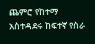ጨምሮ የከተማ አስተዳደሩ ከፍተኛ የስራ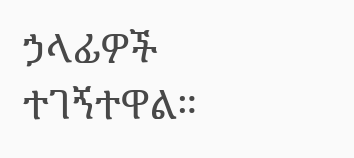ኃላፊዎች ተገኝተዋል።